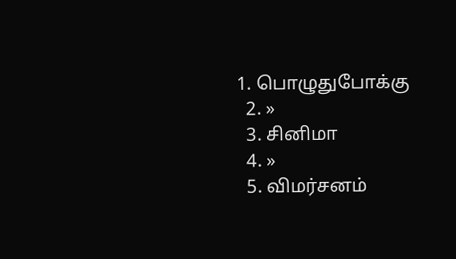1. பொழுதுபோக்கு
  2. »
  3. சினிமா
  4. »
  5. விமர்சனம்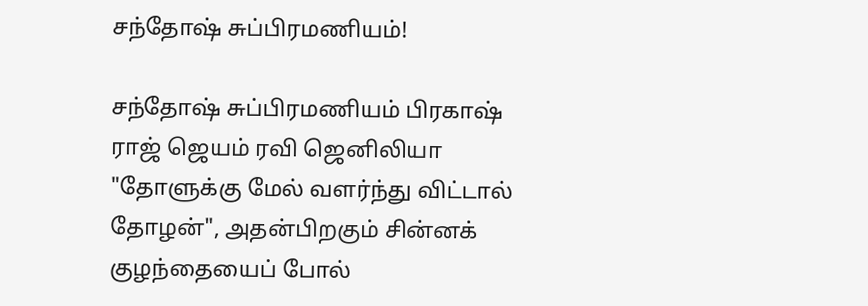சந்தோஷ் சுப்பிரமணியம்!

சந்தோஷ் சுப்பிரமணியம் பிரகாஷ் ராஜ் ஜெயம் ரவி ஜெனிலியா
"தோளுக்கு மேல் வளர்ந்து விட்டால் தோழன்", அதன்பிறகும் சின்னக் குழந்தையைப் போல்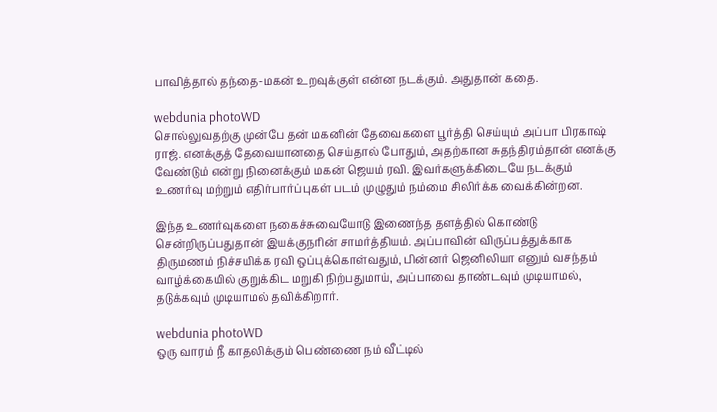பாவித்தால் தந்தை-மகன் உறவுக்குள் என்ன நடக்கும். அதுதான் கதை.

webdunia photoWD
சொல்லுவதற்கு முன்பே தன் மகனின் தேவைகளை பூர்த்தி செய்யும் அப்பா பிரகாஷ் ராஜ். எனக்குத் தேவையானதை செய்தால் போதும், அதற்கான சுதந்திரம்தான் எனக்கு வேண்டும் என்று நினைக்கும் மகன் ஜெயம் ரவி. இவர்களுக்கிடையே நடக்கும் உணர்வு மற்றும் எதிர்பார்ப்புகள் படம் முழுதும் நம்மை சிலிர்க்க வைக்கின்றன.

இந்த உணர்வுகளை நகைச்சுவையோடு இணைந்த தளத்தில் கொண்டு சென்றிருப்பதுதான் இயக்குநரின் சாமர்த்தியம். அப்பாவி‌ன் விருப்பத்துக்காக திருமணம் நிச்சயிக்க ரவி ஒப்புக்கொள்வதும், பின்னர் ஜெனிலியா எனும் வசந்தம் வாழ்க்கையில் குறுக்கிட மறுகி நிற்பதுமாய், அப்பாவை தாண்டவும் முடியாமல், தடுக்கவும் முடியாமல் தவிக்கிறார்.

webdunia photoWD
ஒரு வாரம் நீ காதலிக்கும் பெண்ணை நம் வீட்டில்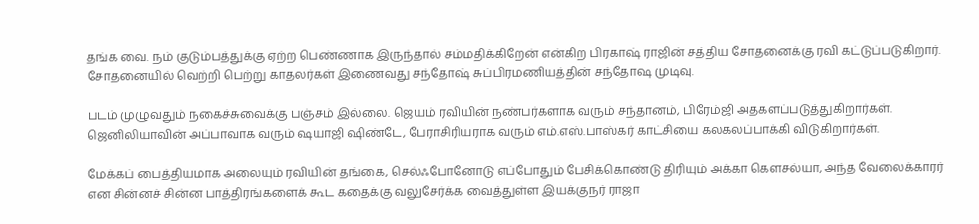தங்க வை. நம் குடும்பத்துக்கு ஏற்ற பெண்ணாக இருந்தால் சம்மதிக்கிறேன் என்கிற பிரகாஷ் ராஜின் சத்திய சோதனைக்கு ரவி கட்டுப்படுகிறார். சோதனையில் வெற்றி பெற்று காதலர்கள் இணைவது சந்தோஷ் சுப்பிரமணியத்தின் சந்தோஷ முடிவு.

படம் முழுவதும் நகைச்சுவைக்கு பஞ்சம் இல்லை. ஜெயம் ரவியின் நண்பர்களாக வரும் சந்தானம், பிரேம்ஜி அதகளப்படுத்துகிறார்கள். ஜெனிலியாவின் அப்பாவாக வரும் ஷயாஜி ஷிண்டே, பேராசிரியராக வரும் எம்.எஸ்.பாஸ்கர் காட்சியை கலகலப்பாக்கி விடுகிறார்கள்.

மேக்கப் பைத்தியமாக அலையும் ரவியின் தங்கை, செல்ஃபோனோடு எப்போதும் பேசிக்கொண்டு திரியும் அக்கா கெளசல்யா, அந்த வேலைக்காரர் என சின்னச் சின்ன பாத்திரங்களைக் கூட கதைக்கு வலுசேர்க்க வைத்துள்ள இயக்குநர் ராஜா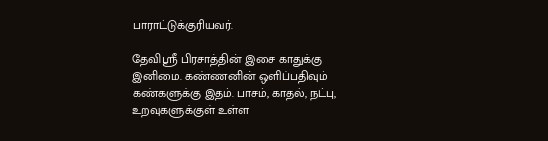பாராட்டுக்குரியவர்.

தேவிஸ்ரீ பிரசாத்தின் இசை காதுக்கு இனிமை. கண்ணனின் ஒளிப்பதிவும் கண்களுக்கு இதம். பாசம், காதல், ந‌ட்பு, உறவுகளுக்குள் உள்ள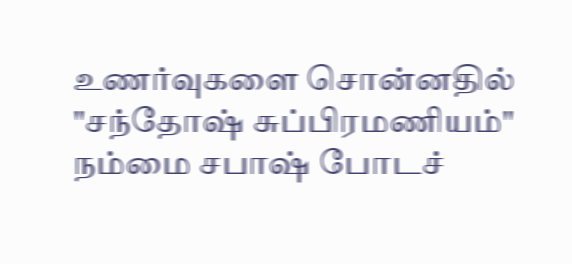உணர்வுகளை சொன்னதில் "சந்தோஷ் சுப்பிரமணியம்" நம்மை சபாஷ் போடச்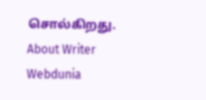சொல்கிறது.
About Writer
Webdunia